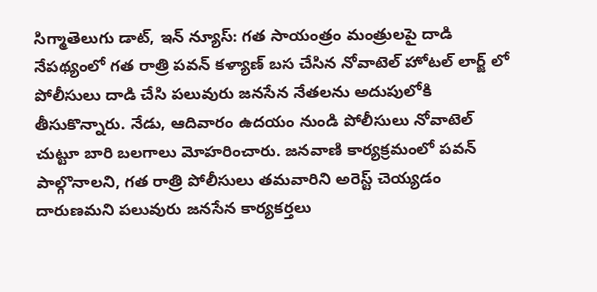సిగ్మాతెలుగు డాట్, ఇన్ న్యూస్: గత సాయంత్రం మంత్రులపై దాడి నేపథ్యంలో గత రాత్రి పవన్ కళ్యాణ్ బస చేసిన నోవాటెల్ హోటల్ లార్జ్ లో పోలీసులు దాడి చేసి పలువురు జనసేన నేతలను అదుపులోకి తీసుకొన్నారు. నేడు, ఆదివారం ఉదయం నుండి పోలీసులు నోవాటెల్ చుట్టూ బారి బలగాలు మోహరించారు. జనవాణి కార్యక్రమంలో పవన్ పాల్గొనాలని, గత రాత్రి పోలీసులు తమవారిని అరెస్ట్ చెయ్యడం దారుణమని పలువురు జనసేన కార్యకర్తలు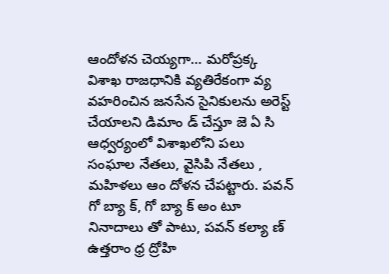ఆందోళన చెయ్యగా… మరోప్రక్క విశాఖ రాజధానికి వ్యతిరేకంగా వ్య వహరించిన జనసేన సైనికులను అరెస్ట్ చేయాలని డిమాం డ్ చేస్తూ జె ఏ సి ఆధ్వర్యంలో విశాఖలోని పలు సంఘాల నేతలు, వైసిపి నేతలు , మహిళలు ఆం దోళన చేపట్టారు. పవన్ గో బ్యా క్, గో బ్యా క్ అం టూ నినాదాలు తో పాటు, పవన్ కల్యా ణ్ ఉత్తరాం ధ్ర ద్రోహి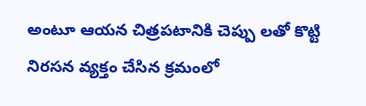అంటూ ఆయన చిత్రపటానికి చెప్పు లతో కొట్టి నిరసన వ్యక్తం చేసిన క్రమంలో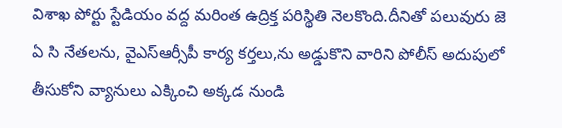విశాఖ పోర్టు స్టేడియం వద్ద మరింత ఉద్రిక్త పరిస్థితి నెలకొంది.దీనితో పలువురు జె ఏ సి నేతలను, వైఎస్ఆర్సీపీ కార్య కర్తలు,ను అడ్డుకొని వారిని పోలీస్ అదుపులో తీసుకోని వ్యానులు ఎక్కించి అక్కడ నుండి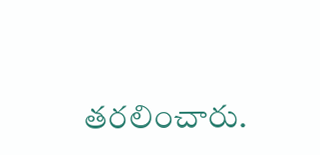తరలించారు.